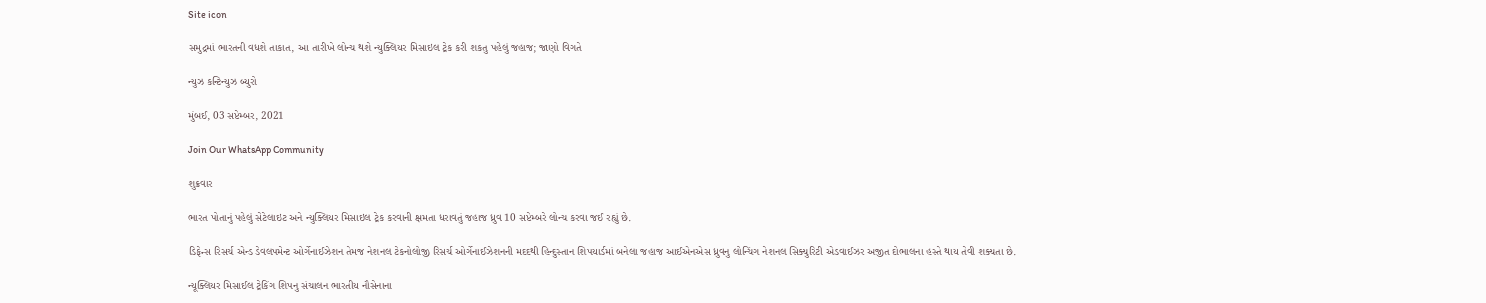Site icon

સમુદ્રમાં ભારતની વધશે તાકાત, આ તારીખે લોન્ચ થશે ન્યુક્લિયર મિસાઇલ ટ્રેક કરી શકતુ પહેલું જહાજ; જાણો વિગતે

ન્યુઝ કન્ટિન્યુઝ બ્યુરો

મુંબઈ, 03 સપ્ટેમ્બર, 2021

Join Our WhatsApp Community

શુક્રવાર

ભારત પોતાનું પહેલું સેટેલાઇટ અને ન્યુક્લિયર મિસાઇલ ટ્રેક કરવાની ક્ષમતા ધરાવતું જહાજ ધ્રુવ 10 સપ્ટેમ્બરે લોન્ચ કરવા જઈ રહ્યું છે.

ડિફેન્સ રિસર્ચ એન્ડ ડેવલપમેન્ટ ઓર્ગેનાઈઝેશન તેમજ નેશનલ ટેકનોલોજી રિસર્ચ ઓર્ગેનાઈઝેશનની મદદથી હિન્દુસ્તાન શિપયાર્ડમાં બનેલા જહાજ આઈએનએસ ધ્રુવનુ લોન્ચિંગ નેશનલ સિક્યુરિટી એડવાઈઝર અજીત દોભાલના હસ્તે થાય તેવી શક્યતા છે.

ન્યૂક્લિયર મિસાઈલ ટ્રેકિંગ શિપનુ સંચાલન ભારતીય નૌસેનાના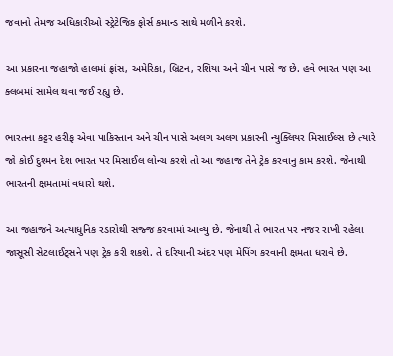જવાનો તેમજ અધિકારીઓ સ્ટ્રેટેજિક ફોર્સ કમાન્ડ સાથે મળીને કરશે.

આ પ્રકારના જહાજો હાલમાં ફ્રાંસ, અમેરિકા, બ્રિટન, રશિયા અને ચીન પાસે જ છે. હવે ભારત પણ આ ક્લબમાં સામેલ થવા જઈ રહ્યુ છે.

ભારતના કટ્ટર હરીફ એવા પાકિસ્તાન અને ચીન પાસે અલગ અલગ પ્રકારની ન્યુક્લિયર મિસાઈલ્સ છે ત્યારે જો કોઈ દુશ્મન દેશ ભારત પર મિસાઈલ લોન્ચ કરશે તો આ જહાજ તેને ટ્રેક કરવાનુ કામ કરશે. જેનાથી ભારતની ક્ષમતામાં વધારો થશે.

આ જહાજને અત્યાધુનિક રડારોથી સજ્જ કરવામાં આવ્યુ છે. જેનાથી તે ભારત પર નજર રાખી રહેલા જાસૂસી સેટલાઈટ્સને પણ ટ્રેક કરી શકશે. તે દરિયાની અંદર પણ મેપિંગ કરવાની ક્ષમતા ધરાવે છે.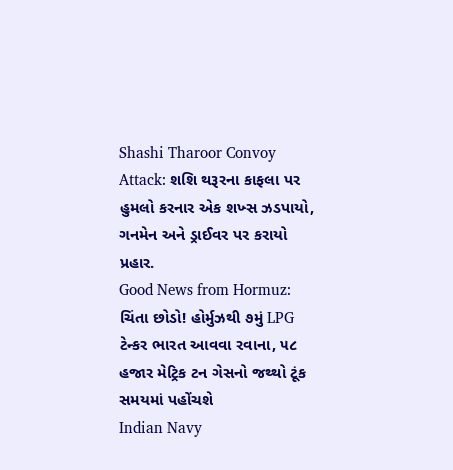Shashi Tharoor Convoy Attack: શશિ થરૂરના કાફલા પર હુમલો કરનાર એક શખ્સ ઝડપાયો, ગનમેન અને ડ્રાઈવર પર કરાયો પ્રહાર.
Good News from Hormuz: ચિંતા છોડો! હોર્મુઝથી ૭મું LPG ટેન્કર ભારત આવવા રવાના, ૫૮ હજાર મેટ્રિક ટન ગેસનો જથ્થો ટૂંક સમયમાં પહોંચશે
Indian Navy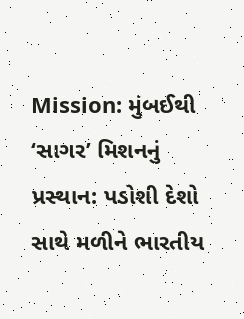Mission: મુંબઈથી ‘સાગર’ મિશનનું પ્રસ્થાન: પડોશી દેશો સાથે મળીને ભારતીય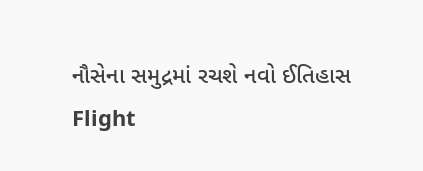નૌસેના સમુદ્રમાં રચશે નવો ઈતિહાસ
Flight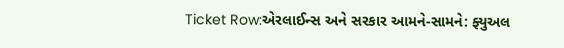Ticket Row:એરલાઈન્સ અને સરકાર આમને-સામને: ફ્યુઅલ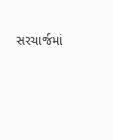સરચાર્જમાં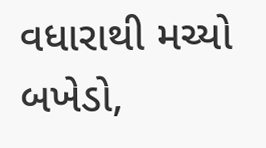વધારાથી મચ્યો બખેડો,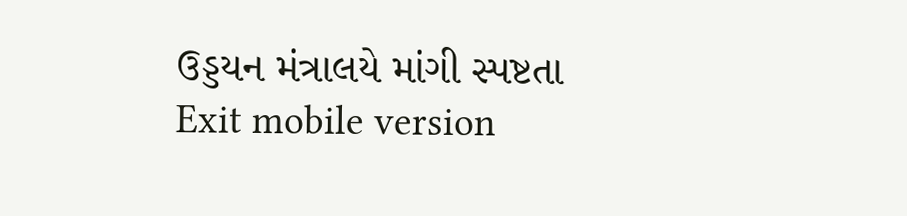ઉડ્ડયન મંત્રાલયે માંગી સ્પષ્ટતા
Exit mobile version